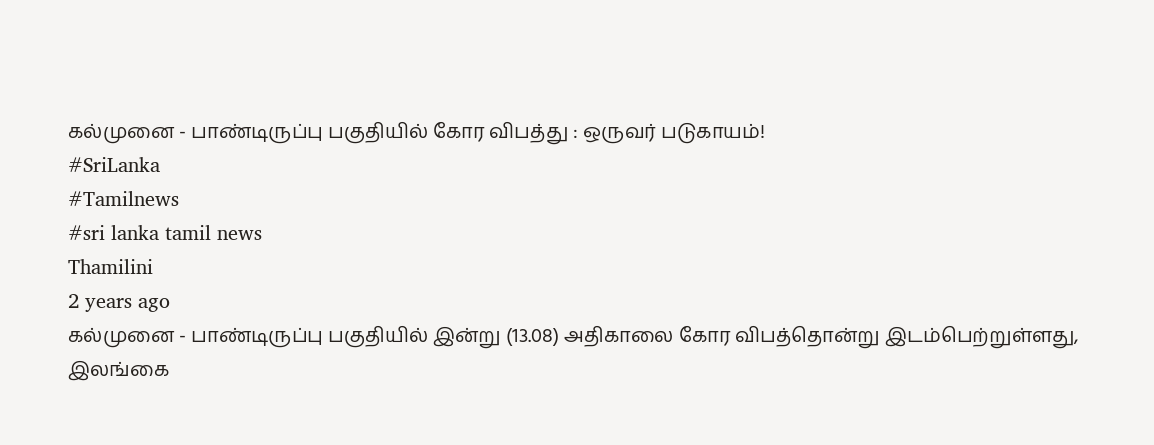கல்முனை - பாண்டிருப்பு பகுதியில் கோர விபத்து : ஒருவர் படுகாயம்!
#SriLanka
#Tamilnews
#sri lanka tamil news
Thamilini
2 years ago
கல்முனை - பாண்டிருப்பு பகுதியில் இன்று (13.08) அதிகாலை கோர விபத்தொன்று இடம்பெற்றுள்ளது,
இலங்கை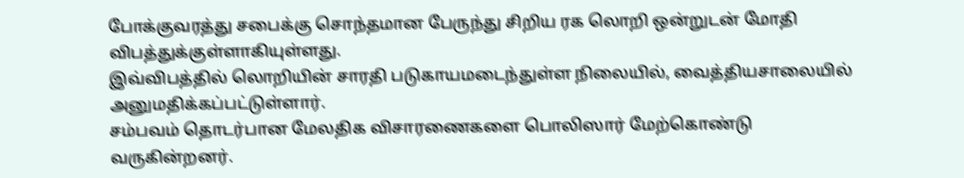போக்குவரத்து சபைக்கு சொந்தமான பேருந்து சிறிய ரக லொறி ஒன்றுடன் மோதி விபத்துக்குள்ளாகியுள்ளது.
இவ்விபத்தில் லொறியின் சாரதி படுகாயமடைந்துள்ள நிலையில், வைத்தியசாலையில் அனுமதிக்கப்பட்டுள்ளார்.
சம்பவம் தொடர்பான மேலதிக விசாரணைகளை பொலிஸார் மேற்கொண்டு வருகின்றனர்.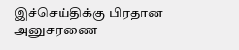இச்செய்திக்கு பிரதான அனுசரணை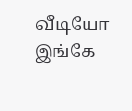வீடியோ இங்கே